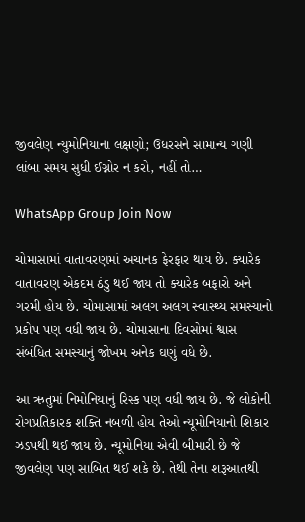જીવલેણ ન્યુમોનિયાના લક્ષણો; ઉધરસને સામાન્ય ગણી લાંબા સમય સુધી ઈગ્નોર ન કરો, નહીં તો…

WhatsApp Group Join Now

ચોમાસામાં વાતાવરણમાં અચાનક ફેરફાર થાય છે. ક્યારેક વાતાવરણ એકદમ ઠંડુ થઈ જાય તો ક્યારેક બફારો અને ગરમી હોય છે. ચોમાસામાં અલગ અલગ સ્વાસ્થ્ય સમસ્યાનો પ્રકોપ પણ વધી જાય છે. ચોમાસાના દિવસોમાં શ્વાસ સંબંધિત સમસ્યાનું જોખમ અનેક ઘણું વધે છે.

આ ઋતુમાં નિમોનિયાનું રિસ્ક પણ વધી જાય છે. જે લોકોની રોગપ્રતિકારક શક્તિ નબળી હોય તેઓ ન્યૂમોનિયાનો શિકાર ઝડપથી થઈ જાય છે. ન્યૂમોનિયા એવી બીમારી છે જે જીવલેણ પણ સાબિત થઈ શકે છે. તેથી તેના શરૂઆતથી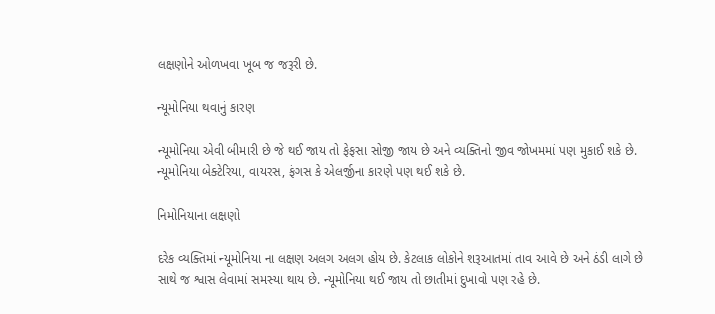લક્ષણોને ઓળખવા ખૂબ જ જરૂરી છે.

ન્યૂમોનિયા થવાનું કારણ

ન્યૂમોનિયા એવી બીમારી છે જે થઈ જાય તો ફેફસા સોજી જાય છે અને વ્યક્તિનો જીવ જોખમમાં પણ મુકાઈ શકે છે. ન્યૂમોનિયા બેક્ટેરિયા, વાયરસ, ફંગસ કે એલર્જીના કારણે પણ થઈ શકે છે.

નિમોનિયાના લક્ષણો

દરેક વ્યક્તિમાં ન્યૂમોનિયા ના લક્ષણ અલગ અલગ હોય છે. કેટલાક લોકોને શરૂઆતમાં તાવ આવે છે અને ઠંડી લાગે છે સાથે જ શ્વાસ લેવામાં સમસ્યા થાય છે. ન્યૂમોનિયા થઈ જાય તો છાતીમાં દુખાવો પણ રહે છે.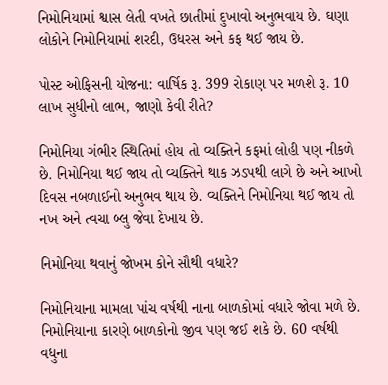નિમોનિયામાં શ્વાસ લેતી વખતે છાતીમાં દુખાવો અનુભવાય છે. ઘણા લોકોને નિમોનિયામાં શરદી, ઉધરસ અને કફ થઈ જાય છે.

પોસ્ટ ઓફિસની યોજના: વાર્ષિક રૂ. 399 રોકાણ પર મળશે રૂ. 10 લાખ સુધીનો લાભ, જાણો કેવી રીતે?

નિમોનિયા ગંભીર સ્થિતિમાં હોય તો વ્યક્તિને કફમાં લોહી પણ નીકળે છે. નિમોનિયા થઈ જાય તો વ્યક્તિને થાક ઝડપથી લાગે છે અને આખો દિવસ નબળાઈનો અનુભવ થાય છે. વ્યક્તિને નિમોનિયા થઈ જાય તો નખ અને ત્વચા બ્લુ જેવા દેખાય છે.

નિમોનિયા થવાનું જોખમ કોને સૌથી વધારે?

નિમોનિયાના મામલા પાંચ વર્ષથી નાના બાળકોમાં વધારે જોવા મળે છે. નિમોનિયાના કારણે બાળકોનો જીવ પણ જઈ શકે છે. 60 વર્ષથી વધુના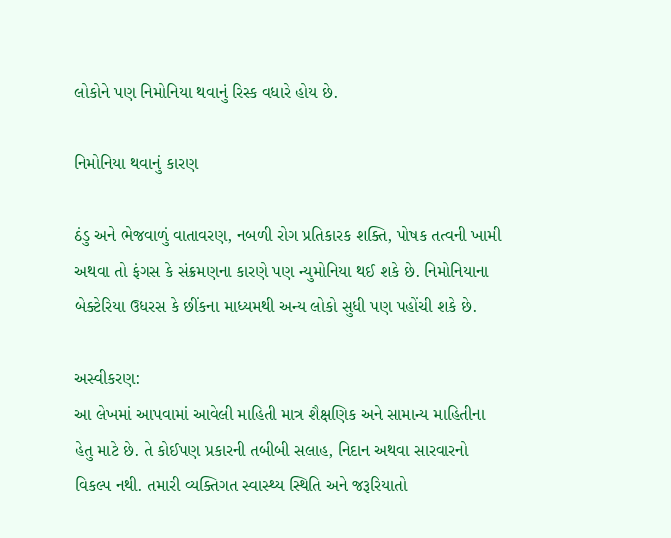લોકોને પણ નિમોનિયા થવાનું રિસ્ક વધારે હોય છે.

નિમોનિયા થવાનું કારણ

ઠંડુ અને ભેજવાળું વાતાવરણ, નબળી રોગ પ્રતિકારક શક્તિ, પોષક તત્વની ખામી અથવા તો ફંગસ કે સંક્રમણના કારણે પણ ન્યુમોનિયા થઈ શકે છે. નિમોનિયાના બેક્ટેરિયા ઉધરસ કે છીંકના માધ્યમથી અન્ય લોકો સુધી પણ પહોંચી શકે છે.

અસ્વીકરણ:
આ લેખમાં આપવામાં આવેલી માહિતી માત્ર શૈક્ષણિક અને સામાન્ય માહિતીના હેતુ માટે છે. તે કોઈપણ પ્રકારની તબીબી સલાહ, નિદાન અથવા સારવારનો વિકલ્પ નથી. તમારી વ્યક્તિગત સ્વાસ્થ્ય સ્થિતિ અને જરૂરિયાતો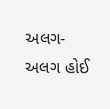અલગ-અલગ હોઈ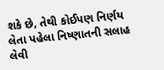શકે છે, તેથી કોઈપણ નિર્ણય લેતા પહેલા નિષ્ણાતની સલાહ લેવી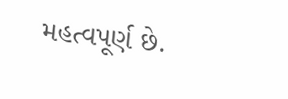મહત્વપૂર્ણ છે.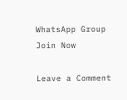WhatsApp Group Join Now

Leave a Comment